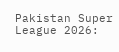Pakistan Super League 2026: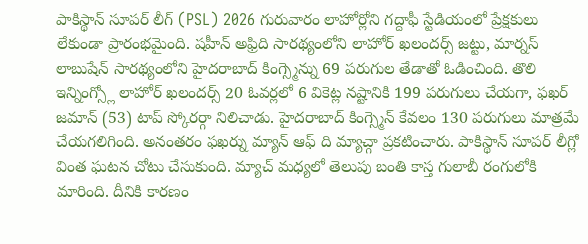పాకిస్థాన్ సూపర్ లీగ్ (PSL) 2026 గురువారం లాహోర్లోని గద్దాఫీ స్టేడియంలో ప్రేక్షకులు లేకుండా ప్రారంభమైంది. షహీన్ అఫ్రిది సారథ్యంలోని లాహోర్ ఖలందర్స్ జట్టు, మార్నస్ లాబుషేన్ సారథ్యంలోని హైదరాబాద్ కింగ్స్మెన్ను 69 పరుగుల తేడాతో ఓడించింది. తొలి ఇన్నింగ్స్లో లాహోర్ ఖలందర్స్ 20 ఓవర్లలో 6 వికెట్ల నష్టానికి 199 పరుగులు చేయగా, ఫఖర్ జమాన్ (53) టాప్ స్కోరర్గా నిలిచాడు. హైదరాబాద్ కింగ్స్మెన్ కేవలం 130 పరుగులు మాత్రమే చేయగలిగింది. అనంతరం ఫఖర్ను మ్యాన్ ఆఫ్ ది మ్యాచ్గా ప్రకటించారు. పాకిస్థాన్ సూపర్ లీగ్లో వింత ఘటన చోటు చేసుకుంది. మ్యాచ్ మధ్యలో తెలుపు బంతి కాస్త గులాబీ రంగులోకి మారింది. దీనికి కారణం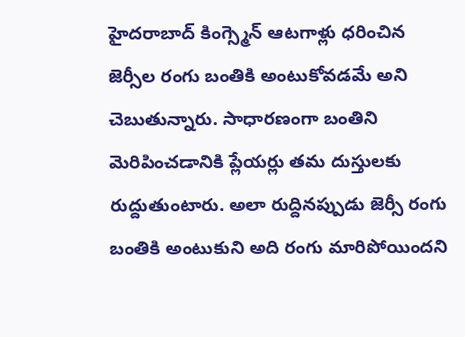హైదరాబాద్ కింగ్స్మెన్ ఆటగాళ్లు ధరించిన జెర్సీల రంగు బంతికి అంటుకోవడమే అని చెబుతున్నారు. సాధారణంగా బంతిని మెరిపించడానికి ప్లేయర్లు తమ దుస్తులకు రుద్దుతుంటారు. అలా రుద్దినప్పుడు జెర్సీ రంగు బంతికి అంటుకుని అది రంగు మారిపోయిందని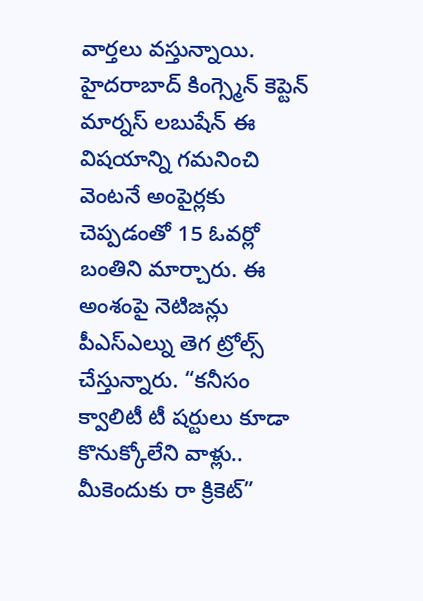వార్తలు వస్తున్నాయి. హైదరాబాద్ కింగ్స్మెన్ కెప్టెన్ మార్నస్ లబుషేన్ ఈ విషయాన్ని గమనించి వెంటనే అంపైర్లకు చెప్పడంతో 15 ఓవర్లో బంతిని మార్చారు. ఈ అంశంపై నెటిజన్లు పీఎస్ఎల్ను తెగ ట్రోల్స్ చేస్తున్నారు. “కనీసం క్వాలిటీ టీ షర్టులు కూడా కొనుక్కోలేని వాళ్లు.. మీకెందుకు రా క్రికెట్”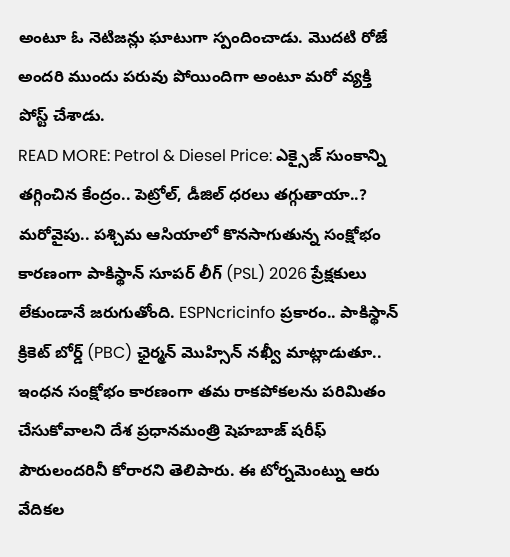అంటూ ఓ నెటిజన్లు ఘాటుగా స్పందించాడు. మొదటి రోజే అందరి ముందు పరువు పోయిందిగా అంటూ మరో వ్యక్తి పోస్ట్ చేశాడు.
READ MORE: Petrol & Diesel Price: ఎక్సైజ్ సుంకాన్ని తగ్గించిన కేంద్రం.. పెట్రోల్, డీజిల్ ధరలు తగ్గుతాయా..?
మరోవైపు.. పశ్చిమ ఆసియాలో కొనసాగుతున్న సంక్షోభం కారణంగా పాకిస్థాన్ సూపర్ లీగ్ (PSL) 2026 ప్రేక్షకులు లేకుండానే జరుగుతోంది. ESPNcricinfo ప్రకారం.. పాకిస్థాన్ క్రికెట్ బోర్డ్ (PBC) ఛైర్మన్ మొహ్సిన్ నఖ్వీ మాట్లాడుతూ.. ఇంధన సంక్షోభం కారణంగా తమ రాకపోకలను పరిమితం చేసుకోవాలని దేశ ప్రధానమంత్రి షెహబాజ్ షరీఫ్ పౌరులందరినీ కోరారని తెలిపారు. ఈ టోర్నమెంట్ను ఆరు వేదికల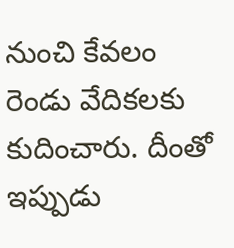నుంచి కేవలం రెండు వేదికలకు కుదించారు. దీంతో ఇప్పుడు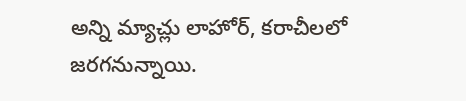అన్ని మ్యాచ్లు లాహోర్, కరాచీలలో జరగనున్నాయి.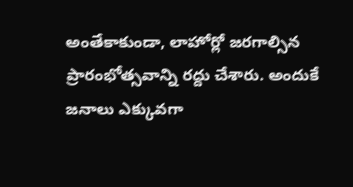అంతేకాకుండా, లాహోర్లో జరగాల్సిన ప్రారంభోత్సవాన్ని రద్దు చేశారు. అందుకే జనాలు ఎక్కువగా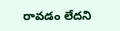రావడం లేదని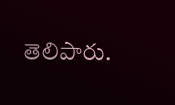తెలిపారు.